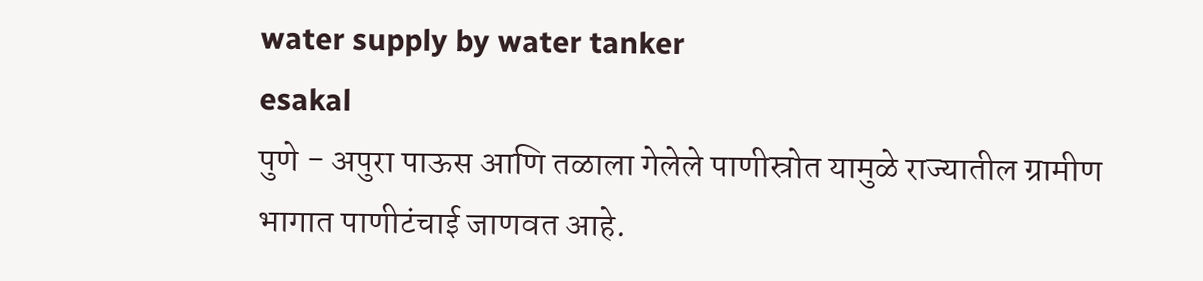water supply by water tanker
esakal
पुणे - अपुरा पाऊस आणि तळाला गेलेले पाणीस्रोत यामुळे राज्यातील ग्रामीण भागात पाणीटंचाई जाणवत आहे.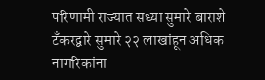परिणामी राज्यात सध्या सुमारे बाराशे टँकरद्वारे सुमारे २२ लाखांहून अधिक नागरिकांना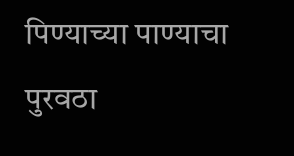पिण्याच्या पाण्याचा पुरवठा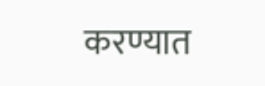करण्यात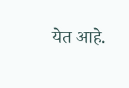येत आहे.